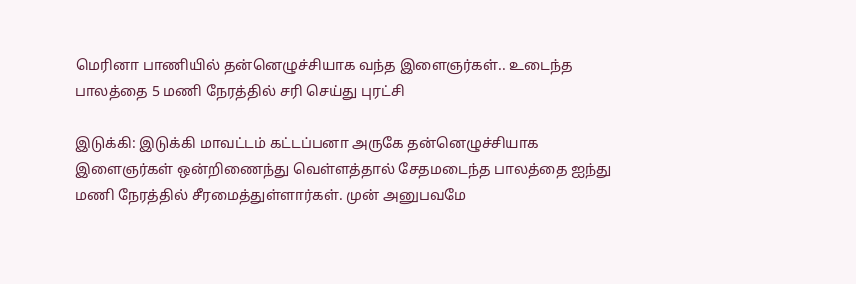மெரினா பாணியில் தன்னெழுச்சியாக வந்த இளைஞர்கள்.. உடைந்த பாலத்தை 5 மணி நேரத்தில் சரி செய்து புரட்சி

இடுக்கி: இடுக்கி மாவட்டம் கட்டப்பனா அருகே தன்னெழுச்சியாக இளைஞர்கள் ஒன்றிணைந்து வெள்ளத்தால் சேதமடைந்த பாலத்தை ஐந்து மணி நேரத்தில் சீரமைத்துள்ளார்கள். முன் அனுபவமே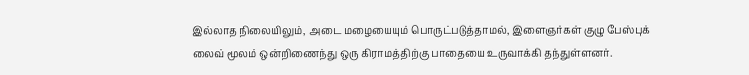இல்லாத நிலையிலும், அடை மழையையும் பொருட்படுத்தாமல், இளைஞர்கள் குழு பேஸ்புக் லைவ் மூலம் ஒன்றிணைந்து ஒரு கிராமத்திற்கு பாதையை உருவாக்கி தந்துள்ளனர்.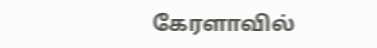கேரளாவில்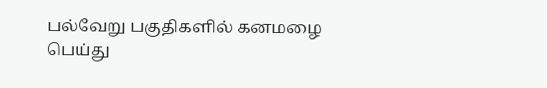பல்வேறு பகுதிகளில் கனமழை பெய்து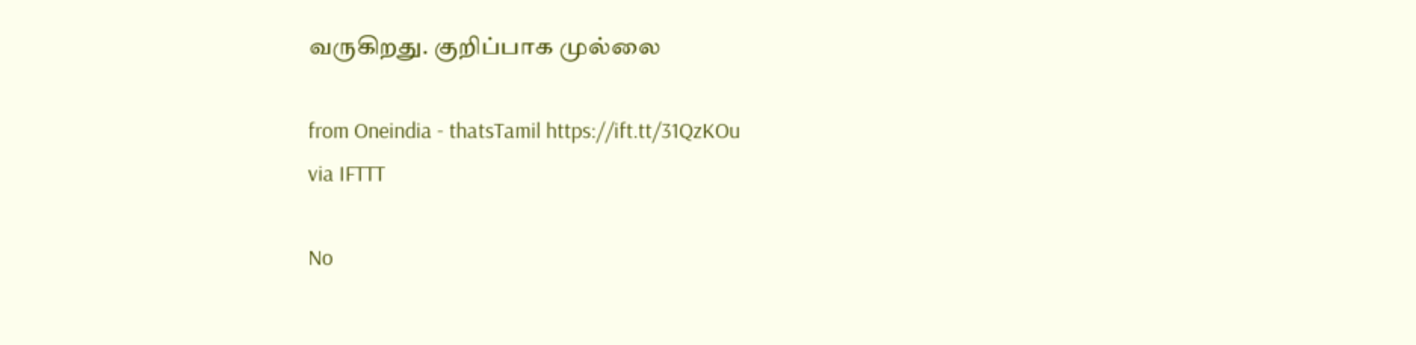வருகிறது. குறிப்பாக முல்லை

from Oneindia - thatsTamil https://ift.tt/31QzKOu
via IFTTT

No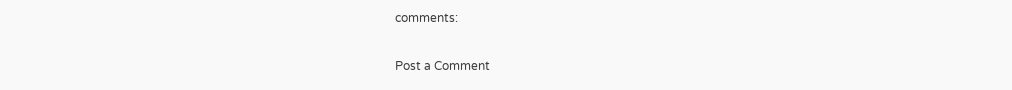comments:

Post a Comment